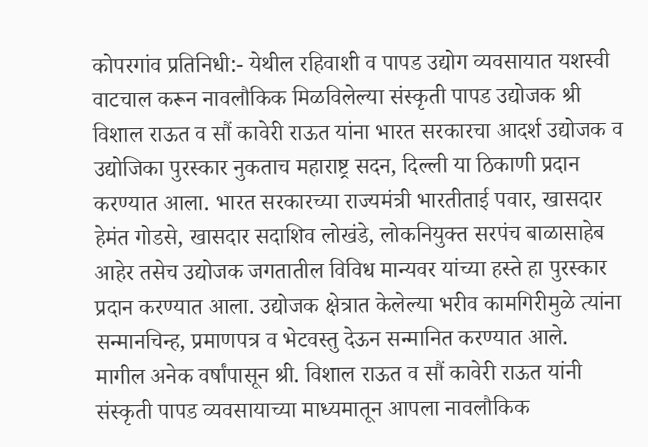कोपरगांव प्रतिनिधी:- येथील रहिवाशी व पापड उद्योग व्यवसायात यशस्वी वाटचाल करून नावलौकिक मिळविलेल्या संस्कृती पापड उद्योजक श्री विशाल राऊत व सौं कावेरी राऊत यांना भारत सरकारचा आदर्श उद्योजक व उद्योजिका पुरस्कार नुकताच महाराष्ट्र सदन, दिल्ली या ठिकाणी प्रदान करण्यात आला. भारत सरकारच्या राज्यमंत्री भारतीताई पवार, खासदार हेमंत गोडसे, खासदार सदाशिव लोखंडे, लोकनियुक्त सरपंच बाळासाहेब आहेर तसेच उद्योजक जगतातील विविध मान्यवर यांच्या हस्ते हा पुरस्कार प्रदान करण्यात आला. उद्योजक क्षेत्रात केलेल्या भरीव कामगिरीमुळे त्यांना सन्मानचिन्ह, प्रमाणपत्र व भेटवस्तु देऊन सन्मानित करण्यात आले.
मागील अनेक वर्षांपासून श्री. विशाल राऊत व सौं कावेरी राऊत यांनी संस्कृती पापड व्यवसायाच्या माध्यमातून आपला नावलौकिक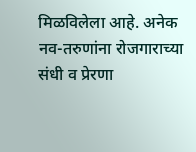मिळविलेला आहे. अनेक नव-तरुणांना रोजगाराच्या संधी व प्रेरणा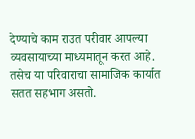देण्याचे काम राउत परीवार आपल्या व्यवसायाच्या माध्यमातून करत आहे. तसेच या परिवाराचा सामाजिक कार्यात सतत सहभाग असतो.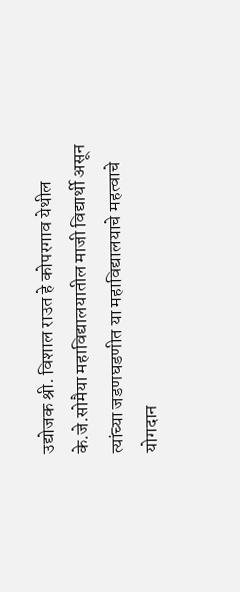उद्योजक श्री. विशाल राउत हे कोपरगाव येथील के.जे.सोमैया महाविद्यालयातील माजी विद्यार्थी असून त्यांच्या जडणघडणीत या महाविद्यालयाचे महत्वाचे योगदान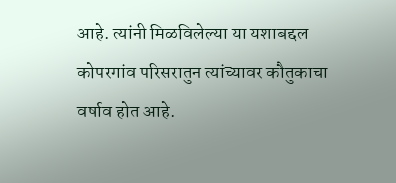आहे. त्यांनी मिळविलेल्या या यशाबद्दल कोपरगांव परिसरातुन त्यांच्यावर कौतुकाचा वर्षाव होत आहे.